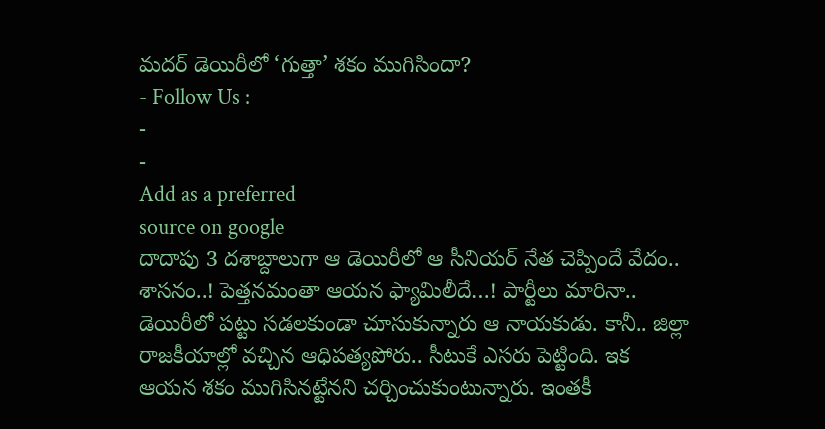మదర్ డెయిరీలో ‘గుత్తా’ శకం ముగిసిందా?
- Follow Us :
-
-
Add as a preferred
source on google
దాదాపు 3 దశాబ్దాలుగా ఆ డెయిరీలో ఆ సీనియర్ నేత చెప్పిందే వేదం.. శాసనం..! పెత్తనమంతా ఆయన ఫ్యామిలీదే…! పార్టీలు మారినా.. డెయిరీలో పట్టు సడలకుండా చూసుకున్నారు ఆ నాయకుడు. కానీ.. జిల్లా రాజకీయాల్లో వచ్చిన ఆధిపత్యపోరు.. సీటుకే ఎసరు పెట్టింది. ఇక ఆయన శకం ముగిసినట్టేనని చర్చించుకుంటున్నారు. ఇంతకీ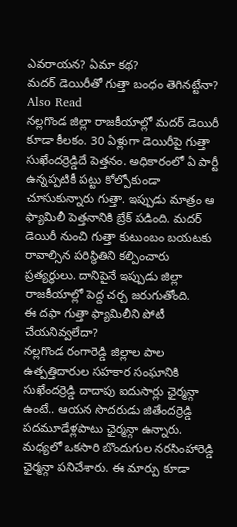ఎవరాయన? ఏమా కథ?
మదర్ డెయిరీతో గుత్తా బంధం తెగినట్టేనా?
Also Read
నల్లగొండ జిల్లా రాజకీయాల్లో మదర్ డెయిరీ కూడా కీలకం. 30 ఏళ్లుగా డెయిరీపై గుత్తా సుఖేందర్రెడ్డిదే పెత్తనం. అధికారంలో ఏ పార్టీ ఉన్నప్పటికీ పట్టు కోల్పోకుండా చూసుకున్నారు గుత్తా. ఇప్పుడు మాత్రం ఆ ఫ్యామిలీ పెత్తనానికి బ్రేక్ పడింది. మదర్ డెయిరీ నుంచి గుత్తా కుటుంబం బయటకు రావాల్సిన పరిస్థితిని కల్పించారు ప్రత్యర్థులు. దానిపైనే ఇప్పుడు జిల్లా రాజకీయాల్లో పెద్ద చర్చ జరుగుతోంది.
ఈ దఫా గుత్తా ఫ్యామిలీని పోటీ చేయనివ్వలేదా?
నల్లగొండ రంగారెడ్డి జిల్లాల పాల ఉత్పత్తిదారుల సహకార సంఘానికి సుఖేందర్రెడ్డి దాదాపు ఐదుసార్లు ఛైర్మన్గా ఉంటే.. ఆయన సొదరుడు జితేందర్రెడ్డి పదమూడేళ్లపాటు ఛైర్మన్గా ఉన్నారు. మధ్యలో ఒకసారి బొందుగుల నరసింహారెడ్డి ఛైర్మన్గా పనిచేశారు. ఈ మార్పు కూడా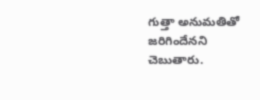గుత్తా అనుమతితో జరిగిందేనని చెబుతారు.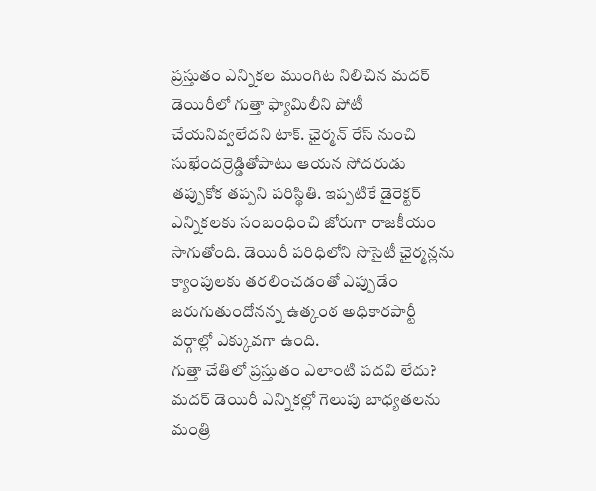ప్రస్తుతం ఎన్నికల ముంగిట నిలిచిన మదర్ డెయిరీలో గుత్తా ఫ్యామిలీని పోటీ చేయనివ్వలేదని టాక్. ఛైర్మన్ రేస్ నుంచి సుఖేందర్రెడ్డితోపాటు ఆయన సోదరుడు తప్పుకోక తప్పని పరిస్థితి. ఇప్పటికే డైరెక్టర్ ఎన్నికలకు సంబంధించి జోరుగా రాజకీయం సాగుతోంది. డెయిరీ పరిధిలోని సొసైటీ ఛైర్మన్లను క్యాంపులకు తరలించడంతో ఎప్పుడేం జరుగుతుందోనన్న ఉత్కంఠ అధికారపార్టీ వర్గాల్లో ఎక్కువగా ఉంది.
గుత్తా చేతిలో ప్రస్తుతం ఎలాంటి పదవి లేదు?
మదర్ డెయిరీ ఎన్నికల్లో గెలుపు బాధ్యతలను మంత్రి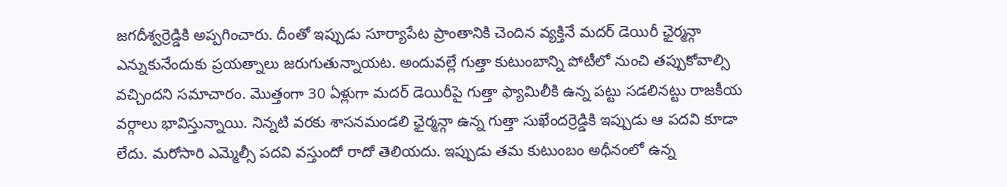జగదీశ్వర్రెడ్డికి అప్పగించారు. దీంతో ఇప్పుడు సూర్యాపేట ప్రాంతానికి చెందిన వ్యక్తినే మదర్ డెయిరీ ఛైర్మన్గా ఎన్నుకునేందుకు ప్రయత్నాలు జరుగుతున్నాయట. అందువల్లే గుత్తా కుటుంబాన్ని పోటీలో నుంచి తప్పుకోవాల్సి వచ్చిందని సమాచారం. మొత్తంగా 30 ఏళ్లుగా మదర్ డెయిరీపై గుత్తా ఫ్యామిలీకి ఉన్న పట్టు సడలినట్టు రాజకీయ వర్గాలు భావిస్తున్నాయి. నిన్నటి వరకు శాసనమండలి ఛైర్మన్గా ఉన్న గుత్తా సుఖేందర్రెడ్డికి ఇప్పుడు ఆ పదవి కూడా లేదు. మరోసారి ఎమ్మెల్సీ పదవి వస్తుందో రాదో తెలియదు. ఇప్పుడు తమ కుటుంబం అధీనంలో ఉన్న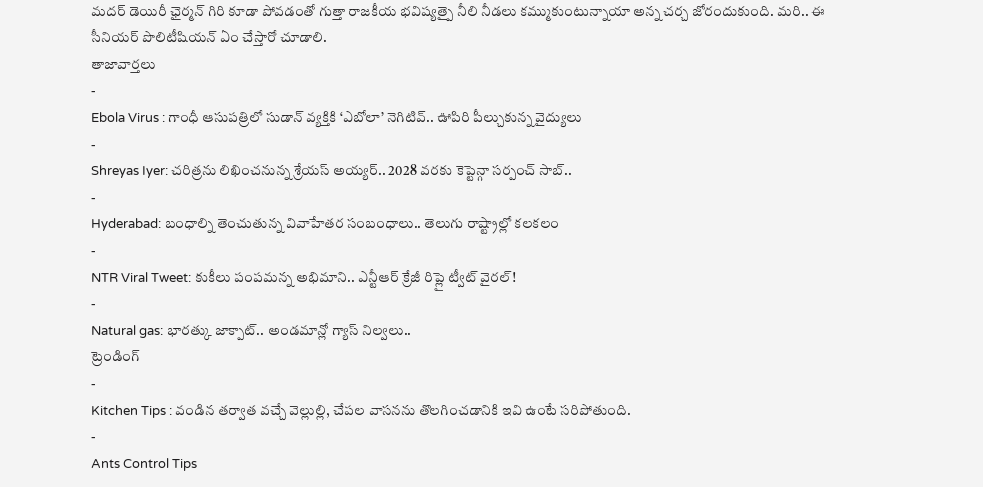మదర్ డెయిరీ ఛైర్మన్ గిరి కూడా పోవడంతో గుత్తా రాజకీయ భవిష్యత్పై నీలి నీడలు కమ్ముకుంటున్నాయా అన్న చర్చ జోరందుకుంది. మరి.. ఈ సీనియర్ పొలిటీషియన్ ఏం చేస్తారో చూడాలి.
తాజావార్తలు
-
Ebola Virus : గాంధీ ఆసుపత్రిలో సుడాన్ వ్యక్తికి ‘ఎబోలా’ నెగిటివ్.. ఊపిరి పీల్చుకున్న వైద్యులు
-
Shreyas Iyer: చరిత్రను లిఖించనున్న శ్రేయస్ అయ్యర్.. 2028 వరకు కెప్టెన్గా సర్పంచ్ సాబ్..
-
Hyderabad: బంధాల్ని తెంచుతున్న వివాహేతర సంబంధాలు.. తెలుగు రాష్ట్రాల్లో కలకలం
-
NTR Viral Tweet: కుకీలు పంపమన్న అభిమాని.. ఎన్టీఆర్ క్రేజీ రిప్లై ట్వీట్ వైరల్!
-
Natural gas: భారత్కు జాక్పాట్.. అండమాన్లో గ్యాస్ నిల్వలు..
ట్రెండింగ్
-
Kitchen Tips : వండిన తర్వాత వచ్చే వెల్లుల్లి, చేపల వాసనను తొలగించడానికి ఇవి ఉంటే సరిపోతుంది.
-
Ants Control Tips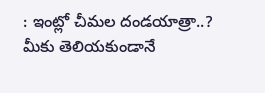: ఇంట్లో చీమల దండయాత్రా..? మీకు తెలియకుండానే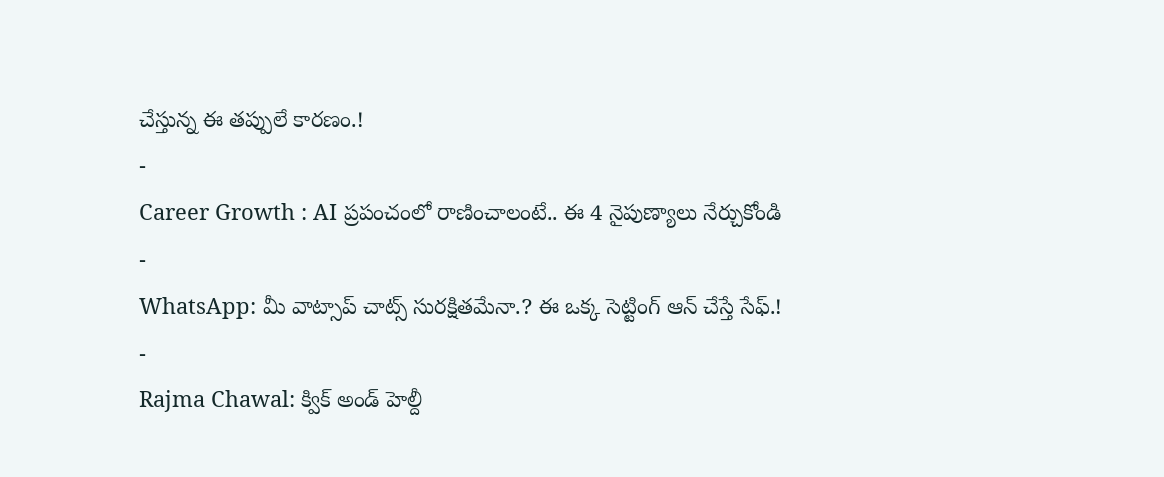చేస్తున్న ఈ తప్పులే కారణం.!
-
Career Growth : AI ప్రపంచంలో రాణించాలంటే.. ఈ 4 నైపుణ్యాలు నేర్చుకోండి
-
WhatsApp: మీ వాట్సాప్ చాట్స్ సురక్షితమేనా.? ఈ ఒక్క సెట్టింగ్ ఆన్ చేస్తే సేఫ్.!
-
Rajma Chawal: క్విక్ అండ్ హెల్దీ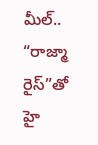మీల్.. “రాజ్మా రైస్”తో హై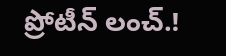ప్రోటీన్ లంచ్.!